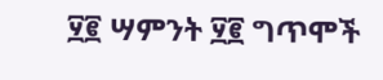፶፪ ሣምንት ፶፪ ግጥሞች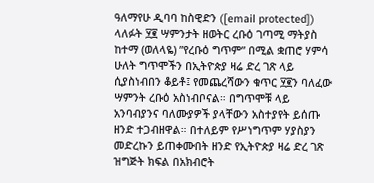ዓለማየሁ ዲባባ ከስዊድን ([email protected])
ላለፉት ፶፪ ሣምንታት ዘወትር ረቡዕ ገጣሚ ማትያስ ከተማ (ወለላዬ) ”የረቡዕ ግጥም” በሚል ቋጠሮ ሃምሳ ሁለት ግጥሞችን በኢትዮጵያ ዛሬ ድረ ገጽ ላይ ሲያስነብበን ቆይቶ፤ የመጨረሻውን ቁጥር ፶፪ን ባለፈው ሣምንት ረቡዕ አስነብቦናል። በግጥሞቹ ላይ አንባብያንና ባለሙያዎች ያላቸውን አስተያየት ይሰጡ ዘንድ ተጋብዘዋል። በተለይም የሥነግጥም ሃያስያን መድረኩን ይጠቀሙበት ዘንድ የኢትዮጵያ ዛሬ ድረ ገጽ ዝግጅት ክፍል በአክብሮት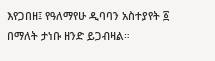እየጋበዘ፤ የዓለማየሁ ዲባባን አስተያየት ፩ በማለት ታነቡ ዘንድ ይጋብዛል።